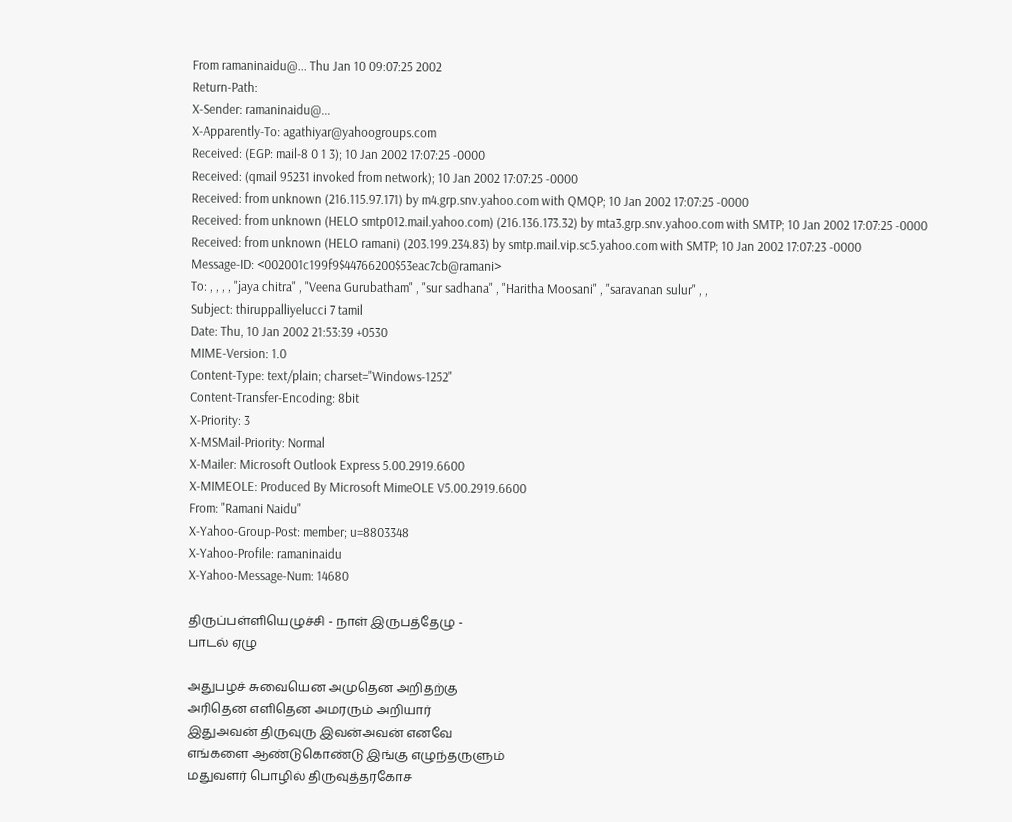From ramaninaidu@... Thu Jan 10 09:07:25 2002
Return-Path:
X-Sender: ramaninaidu@...
X-Apparently-To: agathiyar@yahoogroups.com
Received: (EGP: mail-8 0 1 3); 10 Jan 2002 17:07:25 -0000
Received: (qmail 95231 invoked from network); 10 Jan 2002 17:07:25 -0000
Received: from unknown (216.115.97.171) by m4.grp.snv.yahoo.com with QMQP; 10 Jan 2002 17:07:25 -0000
Received: from unknown (HELO smtp012.mail.yahoo.com) (216.136.173.32) by mta3.grp.snv.yahoo.com with SMTP; 10 Jan 2002 17:07:25 -0000
Received: from unknown (HELO ramani) (203.199.234.83) by smtp.mail.vip.sc5.yahoo.com with SMTP; 10 Jan 2002 17:07:23 -0000
Message-ID: <002001c199f9$44766200$53eac7cb@ramani>
To: , , , , "jaya chitra" , "Veena Gurubatham" , "sur sadhana" , "Haritha Moosani" , "saravanan sulur" , ,
Subject: thiruppalliyelucci 7 tamil
Date: Thu, 10 Jan 2002 21:53:39 +0530
MIME-Version: 1.0
Content-Type: text/plain; charset="Windows-1252"
Content-Transfer-Encoding: 8bit
X-Priority: 3
X-MSMail-Priority: Normal
X-Mailer: Microsoft Outlook Express 5.00.2919.6600
X-MIMEOLE: Produced By Microsoft MimeOLE V5.00.2919.6600
From: "Ramani Naidu"
X-Yahoo-Group-Post: member; u=8803348
X-Yahoo-Profile: ramaninaidu
X-Yahoo-Message-Num: 14680

திருப்பள்ளியெழுச்சி - நாள் இருபத்தேழு -
பாடல் ஏழு

அதுபழச் சுவையென அமுதென அறிதற்கு
அரிதென எளிதென அமரரும் அறியார்
இதுஅவன் திருவுரு இவன்அவன் எனவே
எங்களை ஆண்டுகொண்டு இங்கு எழுந்தருளும்
மதுவளர் பொழில் திருவுத்தரகோச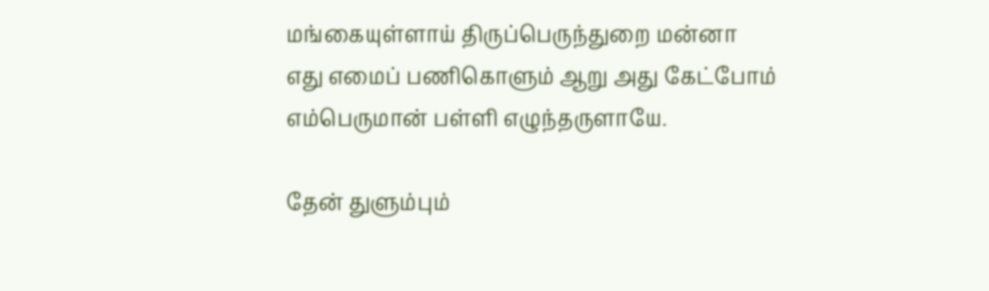மங்கையுள்ளாய் திருப்பெருந்துறை மன்னா
எது எமைப் பணிகொளும் ஆறு அது கேட்போம்
எம்பெருமான் பள்ளி எழுந்தருளாயே.

தேன் துளும்பும்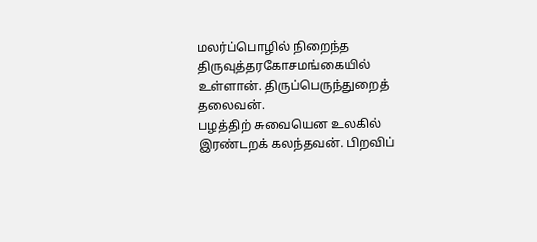மலர்ப்பொழில் நிறைந்த திருவுத்தரகோசமங்கையில் உள்ளான். திருப்பெருந்துறைத் தலைவன்.
பழத்திற் சுவையென உலகில் இரண்டறக் கலந்தவன். பிறவிப்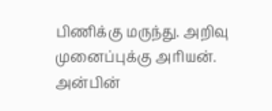பிணிக்கு மருந்து. அறிவு முனைப்புக்கு அரியன்.
அன்பின்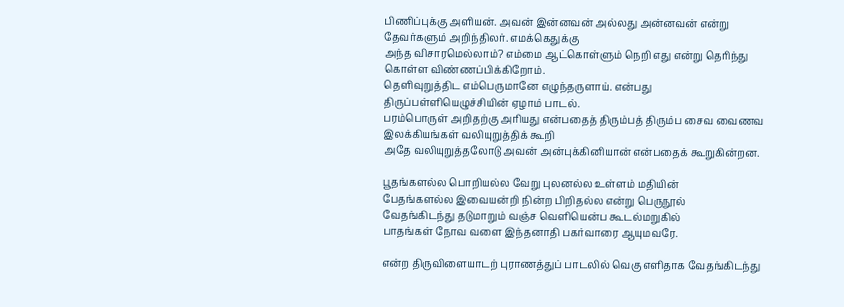பிணிப்புக்கு அளியன். அவன் இன்னவன் அல்லது அன்னவன் என்று தேவர்களும் அறிந்திலர். எமக்கெதுக்கு
அந்த விசாரமெல்லாம்? எம்மை ஆட்கொள்ளும் நெறி எது என்று தெரிந்து கொள்ள விண்ணப்பிக்கிறோம்.
தெளிவுறுத்திட எம்பெருமானே எழுந்தருளாய். என்பது திருப்பள்ளியெழுச்சியின் ஏழாம் பாடல்.
பரம்பொருள் அறிதற்கு அரியது என்பதைத் திரும்பத் திரும்ப சைவ வைணவ இலக்கியங்கள் வலியுறுத்திக் கூறி
அதே வலியுறுத்தலோடு அவன் அன்புக்கினியான் என்பதைக் கூறுகின்றன.

பூதங்களல்ல பொறியல்ல வேறு புலனல்ல உள்ளம் மதியின்
பேதங்களல்ல இவையன்றி நின்ற பிறிதல்ல என்று பெருநூல்
வேதங்கிடந்து தடுமாறும் வஞ்ச வெளியென்ப கூடல்மறுகில்
பாதங்கள் நோவ வளை இந்தனாதி பகர்வாரை ஆயுமவரே.

என்ற திருவிளையாடற் புராணத்துப் பாடலில் வெகு எளிதாக வேதங்கிடந்து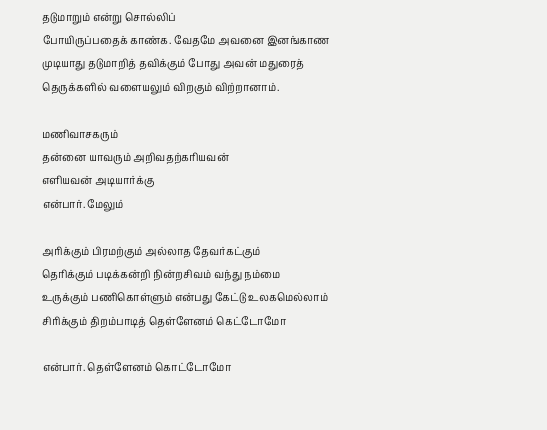தடுமாறும் என்று சொல்லிப்
போயிருப்பதைக் காண்க. வேதமே அவனை இனங்காண முடியாது தடுமாறித் தவிக்கும் போது அவன் மதுரைத்
தெருக்களில் வளையலும் விறகும் விற்றானாம்.

மணிவாசகரும்
தன்னை யாவரும் அறிவதற்கரியவன்
எளியவன் அடியார்க்கு
என்பார். மேலும்

அரிக்கும் பிரமற்கும் அல்லாத தேவர்கட்கும்
தெரிக்கும் படிக்கன்றி நின்றசிவம் வந்து நம்மை
உருக்கும் பணிகொள்ளும் என்பது கேட்டு உலகமெல்லாம்
சிரிக்கும் திறம்பாடித் தெள்ளேனம் கெட்டோமோ

என்பார். தெள்ளேனம் கொட்டோமோ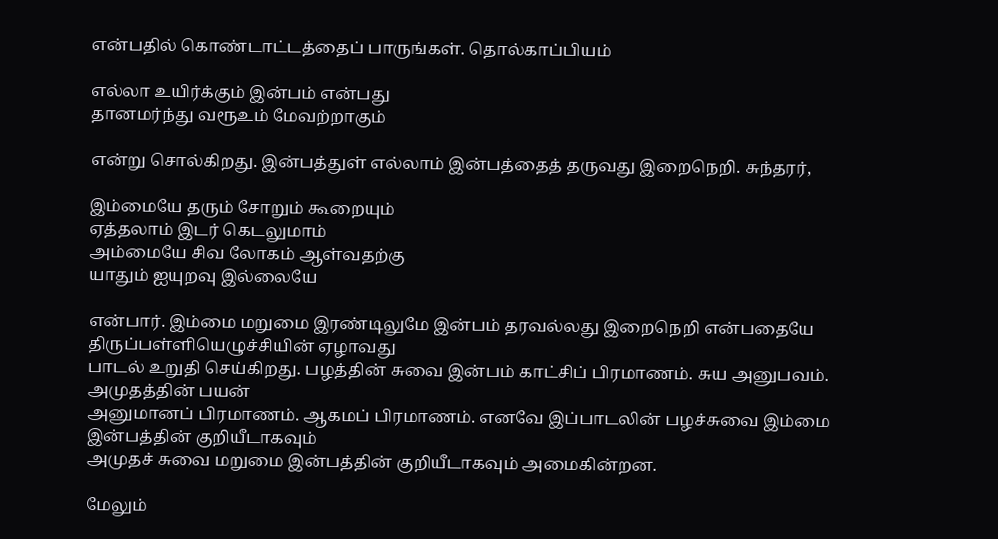என்பதில் கொண்டாட்டத்தைப் பாருங்கள். தொல்காப்பியம்

எல்லா உயிர்க்கும் இன்பம் என்பது
தானமர்ந்து வரூஉம் மேவற்றாகும்

என்று சொல்கிறது. இன்பத்துள் எல்லாம் இன்பத்தைத் தருவது இறைநெறி. சுந்தரர்,

இம்மையே தரும் சோறும் கூறையும்
ஏத்தலாம் இடர் கெடலுமாம்
அம்மையே சிவ லோகம் ஆள்வதற்கு
யாதும் ஐயுறவு இல்லையே

என்பார். இம்மை மறுமை இரண்டிலுமே இன்பம் தரவல்லது இறைநெறி என்பதையே திருப்பள்ளியெழுச்சியின் ஏழாவது
பாடல் உறுதி செய்கிறது. பழத்தின் சுவை இன்பம் காட்சிப் பிரமாணம். சுய அனுபவம். அமுதத்தின் பயன்
அனுமானப் பிரமாணம். ஆகமப் பிரமாணம். எனவே இப்பாடலின் பழச்சுவை இம்மை இன்பத்தின் குறியீடாகவும்
அமுதச் சுவை மறுமை இன்பத்தின் குறியீடாகவும் அமைகின்றன.

மேலும்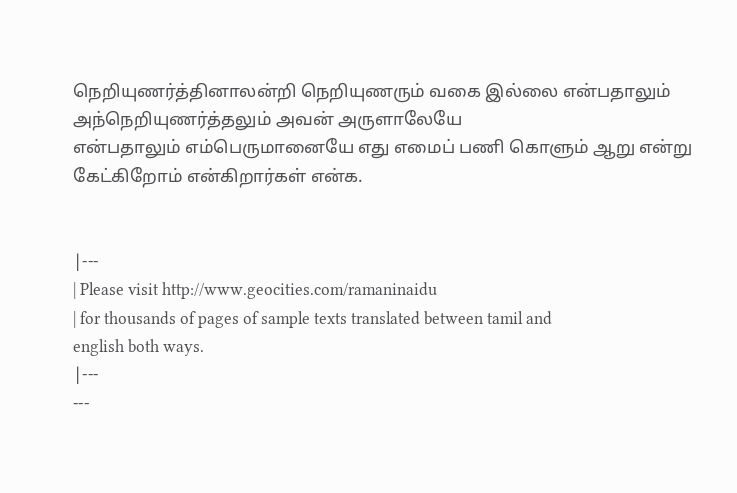நெறியுணர்த்தினாலன்றி நெறியுணரும் வகை இல்லை என்பதாலும் அந்நெறியுணர்த்தலும் அவன் அருளாலேயே
என்பதாலும் எம்பெருமானையே எது எமைப் பணி கொளும் ஆறு என்று கேட்கிறோம் என்கிறார்கள் என்க.


|---
| Please visit http://www.geocities.com/ramaninaidu
| for thousands of pages of sample texts translated between tamil and
english both ways.
|---
---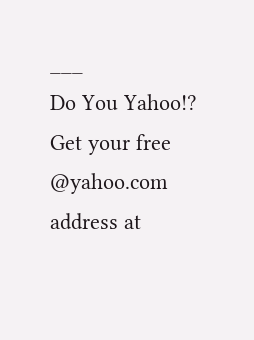___
Do You Yahoo!?
Get your free @yahoo.com address at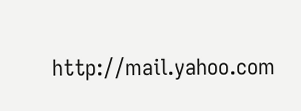http://mail.yahoo.com